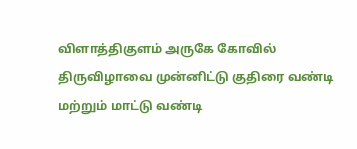விளாத்திகுளம் அருகே கோவில் திருவிழாவை முன்னிட்டு குதிரை வண்டி மற்றும் மாட்டு வண்டி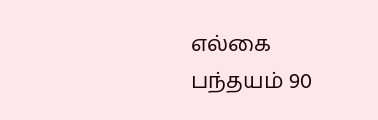எல்கை பந்தயம் 90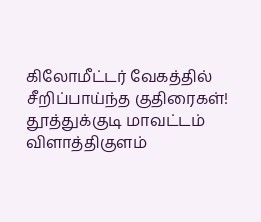கிலோமீட்டர் வேகத்தில் சீறிப்பாய்ந்த குதிரைகள்!
தூத்துக்குடி மாவட்டம் விளாத்திகுளம்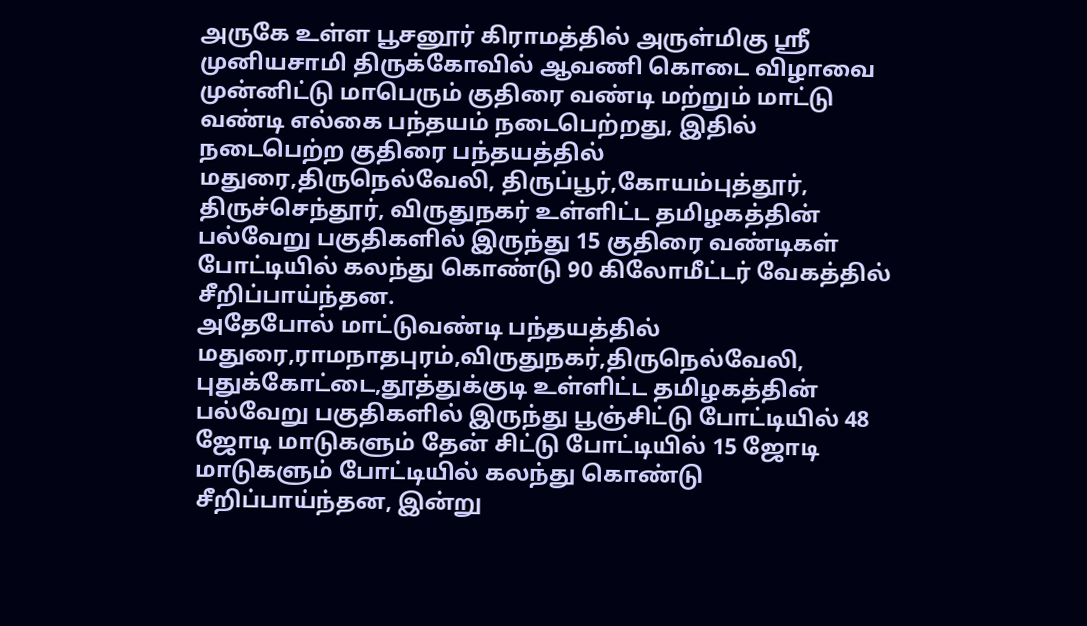அருகே உள்ள பூசனூர் கிராமத்தில் அருள்மிகு ஸ்ரீ முனியசாமி திருக்கோவில் ஆவணி கொடை விழாவை முன்னிட்டு மாபெரும் குதிரை வண்டி மற்றும் மாட்டு வண்டி எல்கை பந்தயம் நடைபெற்றது, இதில் நடைபெற்ற குதிரை பந்தயத்தில் மதுரை,திருநெல்வேலி, திருப்பூர்,கோயம்புத்தூர், திருச்செந்தூர், விருதுநகர் உள்ளிட்ட தமிழகத்தின் பல்வேறு பகுதிகளில் இருந்து 15 குதிரை வண்டிகள் போட்டியில் கலந்து கொண்டு 90 கிலோமீட்டர் வேகத்தில் சீறிப்பாய்ந்தன.
அதேபோல் மாட்டுவண்டி பந்தயத்தில் மதுரை,ராமநாதபுரம்,விருதுநகர்,திருநெல்வேலி, புதுக்கோட்டை,தூத்துக்குடி உள்ளிட்ட தமிழகத்தின் பல்வேறு பகுதிகளில் இருந்து பூஞ்சிட்டு போட்டியில் 48 ஜோடி மாடுகளும் தேன் சிட்டு போட்டியில் 15 ஜோடி மாடுகளும் போட்டியில் கலந்து கொண்டு சீறிப்பாய்ந்தன, இன்று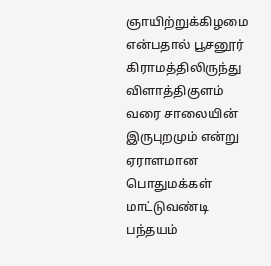ஞாயிற்றுக்கிழமை என்பதால் பூசனூர் கிராமத்திலிருந்து விளாத்திகுளம் வரை சாலையின் இருபுறமும் என்று ஏராளமான பொதுமக்கள் மாட்டுவண்டி பந்தயம்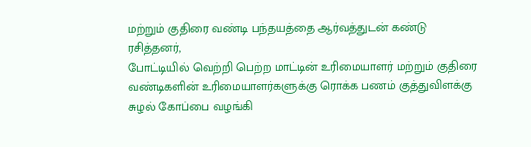மற்றும் குதிரை வண்டி பந்தயத்தை ஆர்வத்துடன் கண்டு ரசித்தனர்,
போட்டியில் வெற்றி பெற்ற மாட்டின் உரிமையாளர் மற்றும் குதிரை வண்டிகளின் உரிமையாளர்களுக்கு ரொக்க பணம் குத்துவிளக்கு சுழல் கோப்பை வழங்கி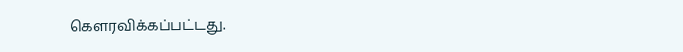கௌரவிக்கப்பட்டது.